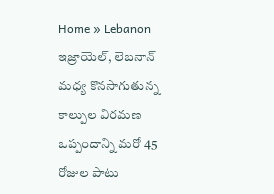Home » Lebanon
ఇజ్రాయెల్, లెబనాన్ మధ్య కొనసాగుతున్న కాల్పుల విరమణ ఒప్పందాన్ని మరో 45 రోజుల పాటు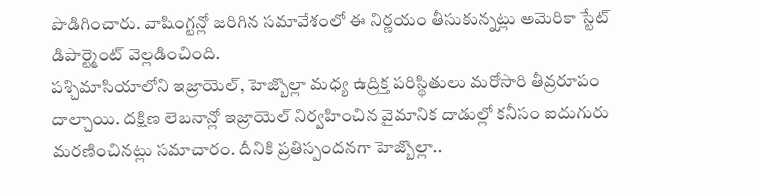పొడిగించారు. వాషింగ్టన్లో జరిగిన సమావేశంలో ఈ నిర్ణయం తీసుకున్నట్లు అమెరికా స్టేట్ డిపార్ట్మెంట్ వెల్లడించింది.
పశ్చిమాసియాలోని ఇజ్రాయెల్, హెజ్బొల్లా మధ్య ఉద్రిక్త పరిస్థితులు మరోసారి తీవ్రరూపం దాల్చాయి. దక్షిణ లెబనాన్లో ఇజ్రాయెల్ నిర్వహించిన వైమానిక దాడుల్లో కనీసం ఐదుగురు మరణించినట్లు సమాచారం. దీనికి ప్రతిస్పందనగా హెజ్బొల్లా..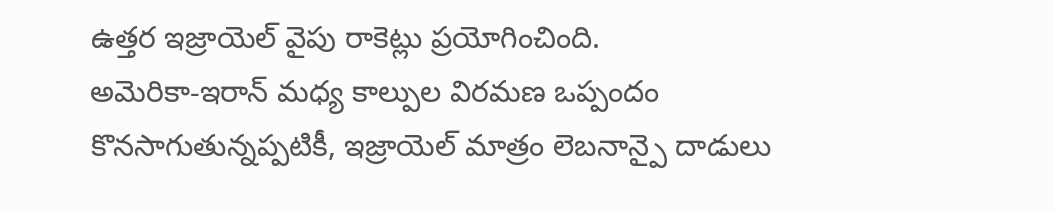ఉత్తర ఇజ్రాయెల్ వైపు రాకెట్లు ప్రయోగించింది.
అమెరికా-ఇరాన్ మధ్య కాల్పుల విరమణ ఒప్పందం కొనసాగుతున్నప్పటికీ, ఇజ్రాయెల్ మాత్రం లెబనాన్పై దాడులు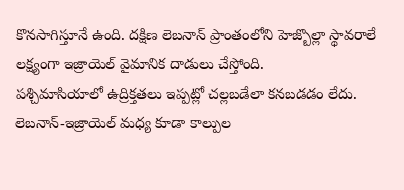కొనసాగిస్తూనే ఉంది. దక్షిణ లెబనాన్ ప్రాంతంలోని హెజ్బొల్లా స్థావరాలే లక్ష్యంగా ఇజ్రాయెల్ వైమానిక దాడులు చేస్తోంది.
పశ్చిమాసియాలో ఉద్రిక్తతలు ఇప్పట్లో చల్లబడేలా కనబడడం లేదు. లెబనాన్-ఇజ్రాయెల్ మధ్య కూడా కాల్పుల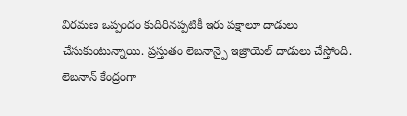విరమణ ఒప్పందం కుదిరినప్పటికీ ఇరు పక్షాలూ దాడులు చేసుకుంటున్నాయి. ప్రస్తుతం లెబనాన్పై ఇజ్రాయెల్ దాడులు చేస్తోంది.
లెబనాన్ కేంద్రంగా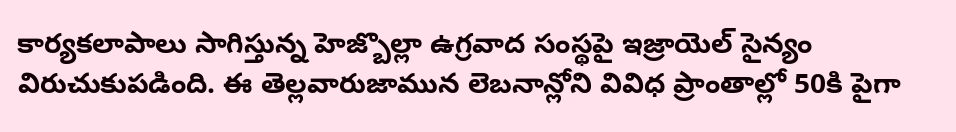కార్యకలాపాలు సాగిస్తున్న హెజ్బొల్లా ఉగ్రవాద సంస్థపై ఇజ్రాయెల్ సైన్యం విరుచుకుపడింది. ఈ తెల్లవారుజామున లెబనాన్లోని వివిధ ప్రాంతాల్లో 50కి పైగా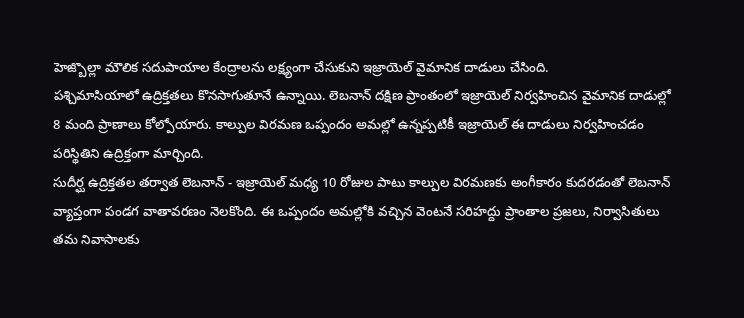హెజ్బొల్లా మౌలిక సదుపాయాల కేంద్రాలను లక్ష్యంగా చేసుకుని ఇజ్రాయెల్ వైమానిక దాడులు చేసింది.
పశ్చిమాసియాలో ఉద్రిక్తతలు కొనసాగుతూనే ఉన్నాయి. లెబనాన్ దక్షిణ ప్రాంతంలో ఇజ్రాయెల్ నిర్వహించిన వైమానిక దాడుల్లో 8 మంది ప్రాణాలు కోల్పోయారు. కాల్పుల విరమణ ఒప్పందం అమల్లో ఉన్నప్పటికీ ఇజ్రాయెల్ ఈ దాడులు నిర్వహించడం పరిస్థితిని ఉద్రిక్తంగా మార్చింది.
సుదీర్ఘ ఉద్రిక్తతల తర్వాత లెబనాన్ - ఇజ్రాయెల్ మధ్య 10 రోజుల పాటు కాల్పుల విరమణకు అంగీకారం కుదరడంతో లెబనాన్ వ్యాప్తంగా పండగ వాతావరణం నెలకొంది. ఈ ఒప్పందం అమల్లోకి వచ్చిన వెంటనే సరిహద్దు ప్రాంతాల ప్రజలు, నిర్వాసితులు తమ నివాసాలకు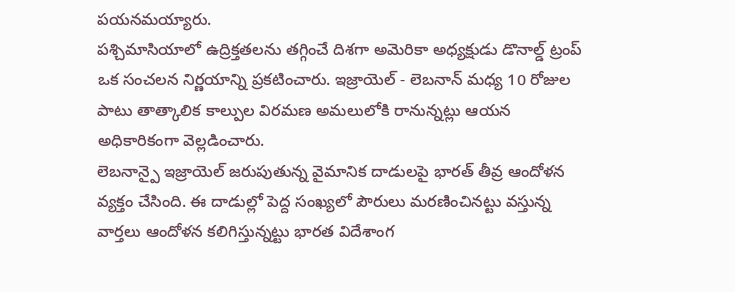పయనమయ్యారు.
పశ్చిమాసియాలో ఉద్రిక్తతలను తగ్గించే దిశగా అమెరికా అధ్యక్షుడు డొనాల్డ్ ట్రంప్ ఒక సంచలన నిర్ణయాన్ని ప్రకటించారు. ఇజ్రాయెల్ - లెబనాన్ మధ్య 10 రోజుల పాటు తాత్కాలిక కాల్పుల విరమణ అమలులోకి రానున్నట్లు ఆయన అధికారికంగా వెల్లడించారు.
లెబనాన్పై ఇజ్రాయెల్ జరుపుతున్న వైమానిక దాడులపై భారత్ తీవ్ర ఆందోళన వ్యక్తం చేసింది. ఈ దాడుల్లో పెద్ద సంఖ్యలో పౌరులు మరణించినట్టు వస్తున్న వార్తలు ఆందోళన కలిగిస్తున్నట్టు భారత విదేశాంగ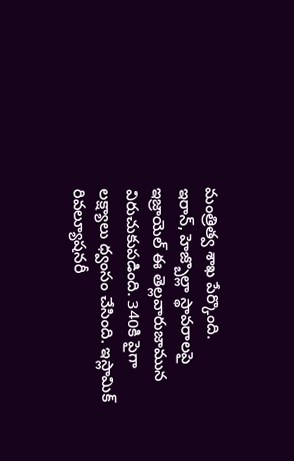మంత్రిత్వ శాఖ పేర్కొంది.
ఇరాన్, హెజ్బొల్లా స్థావరాలపై ఇజ్రాయెల్ ఈ తెల్లవారుజామున విరుచుకుపడింది. 340కి పైగా లక్ష్యాలు ధ్వంసం చేసింది. ఇస్లామిక్ రివల్యూషనరీ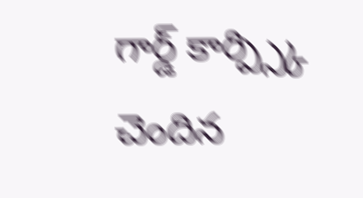గార్డ్ కార్ప్స్కి చెందిన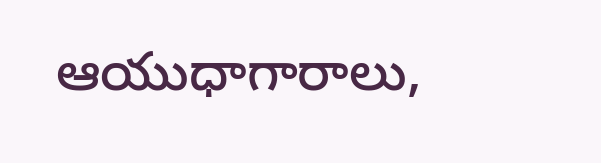ఆయుధాగారాలు,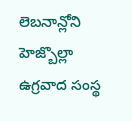లెబనాన్లోని హెజ్బొల్లా ఉగ్రవాద సంస్థ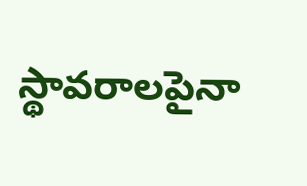స్థావరాలపైనా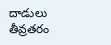దాడులు తీవ్రతరం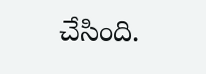చేసింది.